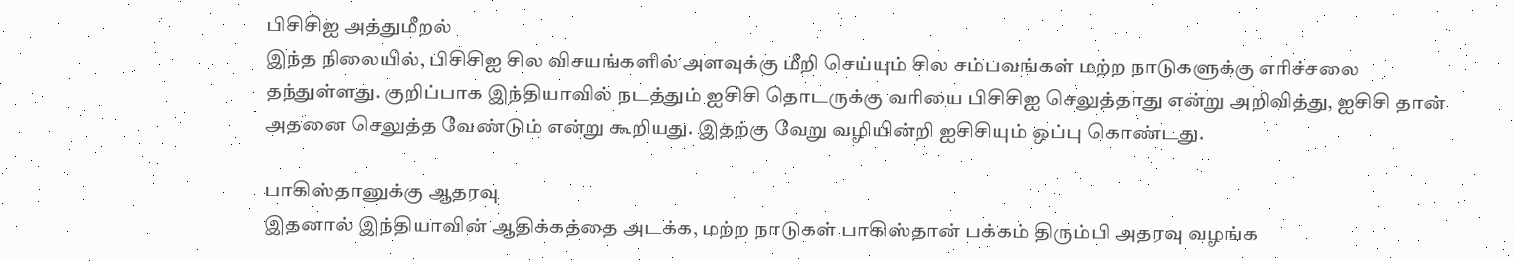பிசிசிஐ அத்துமீறல்
இந்த நிலையில், பிசிசிஐ சில விசயங்களில் அளவுக்கு மீறி செய்யும் சில சம்பவங்கள் மற்ற நாடுகளுக்கு எரிச்சலை தந்துள்ளது. குறிப்பாக இந்தியாவில் நடத்தும் ஐசிசி தொடருக்கு வரியை பிசிசிஐ செலுத்தாது என்று அறிவித்து, ஐசிசி தான் அதனை செலுத்த வேண்டும் என்று கூறியது. இதற்கு வேறு வழியின்றி ஐசிசியும் ஒப்பு கொண்டது.

பாகிஸ்தானுக்கு ஆதரவு
இதனால் இந்தியாவின் ஆதிக்கத்தை அடக்க, மற்ற நாடுகள் பாகிஸ்தான் பக்கம் திரும்பி அதரவு வழங்க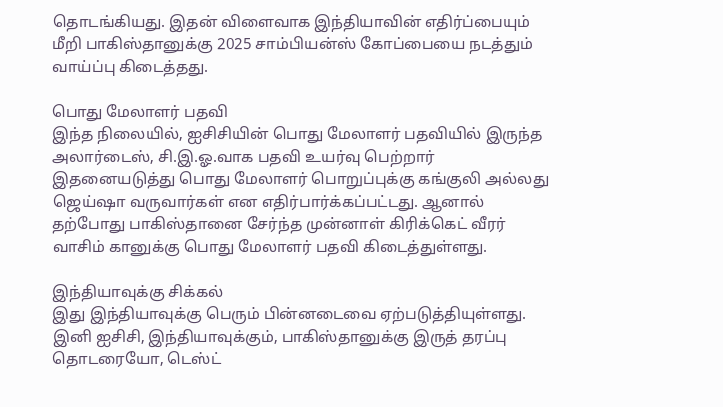தொடங்கியது. இதன் விளைவாக இந்தியாவின் எதிர்ப்பையும் மீறி பாகிஸ்தானுக்கு 2025 சாம்பியன்ஸ் கோப்பையை நடத்தும் வாய்ப்பு கிடைத்தது.

பொது மேலாளர் பதவி
இந்த நிலையில், ஐசிசியின் பொது மேலாளர் பதவியில் இருந்த அலார்டைஸ், சி.இ.ஓ.வாக பதவி உயர்வு பெற்றார் இதனையடுத்து பொது மேலாளர் பொறுப்புக்கு கங்குலி அல்லது ஜெய்ஷா வருவார்கள் என எதிர்பார்க்கப்பட்டது. ஆனால் தற்போது பாகிஸ்தானை சேர்ந்த முன்னாள் கிரிக்கெட் வீரர் வாசிம் கானுக்கு பொது மேலாளர் பதவி கிடைத்துள்ளது.

இந்தியாவுக்கு சிக்கல்
இது இந்தியாவுக்கு பெரும் பின்னடைவை ஏற்படுத்தியுள்ளது. இனி ஐசிசி, இந்தியாவுக்கும், பாகிஸ்தானுக்கு இருத் தரப்பு தொடரையோ, டெஸ்ட்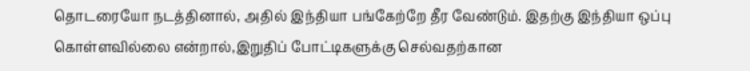தொடரையோ நடத்தினால், அதில் இந்தியா பங்கேற்றே தீர வேண்டும். இதற்கு இந்தியா ஒப்பு கொள்ளவில்லை என்றால்,இறுதிப் போட்டிகளுக்கு செல்வதற்கான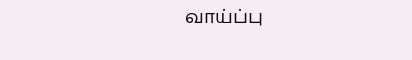வாய்ப்பு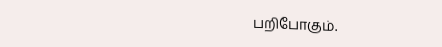பறிபோகும்.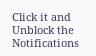Click it and Unblock the Notifications